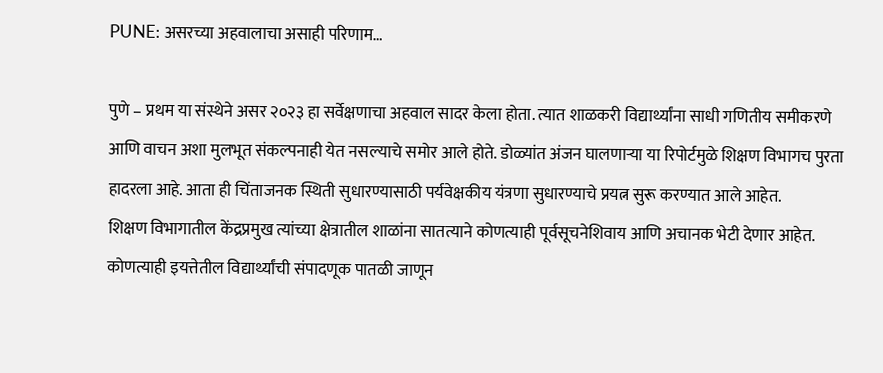PUNE: असरच्या अहवालाचा असाही परिणाम…

पुणे – प्रथम या संस्थेने असर २०२३ हा सर्वेक्षणाचा अहवाल सादर केला होता. त्यात शाळकरी विद्यार्थ्यांना साधी गणितीय समीकरणे आणि वाचन अशा मुलभूत संकल्पनाही येत नसल्याचे समोर आले होते. डोळ्यांत अंजन घालणाऱ्या या रिपोर्टमुळे शिक्षण विभागच पुरता हादरला आहे. आता ही चिंताजनक स्थिती सुधारण्यासाठी पर्यवेक्षकीय यंत्रणा सुधारण्याचे प्रयत्न सुरू करण्यात आले आहेत.
शिक्षण विभागातील केंद्रप्रमुख त्यांच्या क्षेत्रातील शाळांना सातत्याने कोणत्याही पूर्वसूचनेशिवाय आणि अचानक भेटी देणार आहेत. कोणत्याही इयत्तेतील विद्यार्थ्यांची संपादणूक पातळी जाणून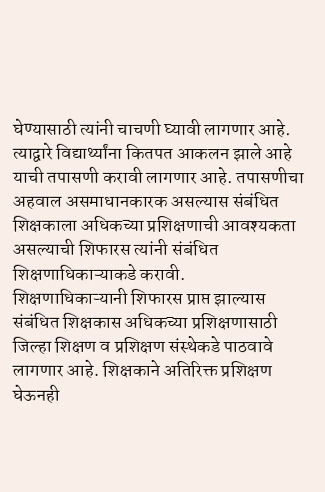घेण्यासाठी त्यांनी चाचणी घ्यावी लागणार आहे. त्याद्वारे विद्यार्थ्यांना कितपत आकलन झाले आहे याची तपासणी करावी लागणार आहे. तपासणीचा अहवाल असमाधानकारक असल्यास संबंधित शिक्षकाला अधिकच्या प्रशिक्षणाची आवश्यकता असल्याची शिफारस त्यांनी संबंधित शिक्षणाधिकाऱ्याकडे करावी.
शिक्षणाधिकाऱ्यानी शिफारस प्राप्त झाल्यास संबंधित शिक्षकास अधिकच्या प्रशिक्षणासाठी जिल्हा शिक्षण व प्रशिक्षण संस्थेकडे पाठवावे लागणार आहे. शिक्षकाने अतिरिक्त प्रशिक्षण घेऊनही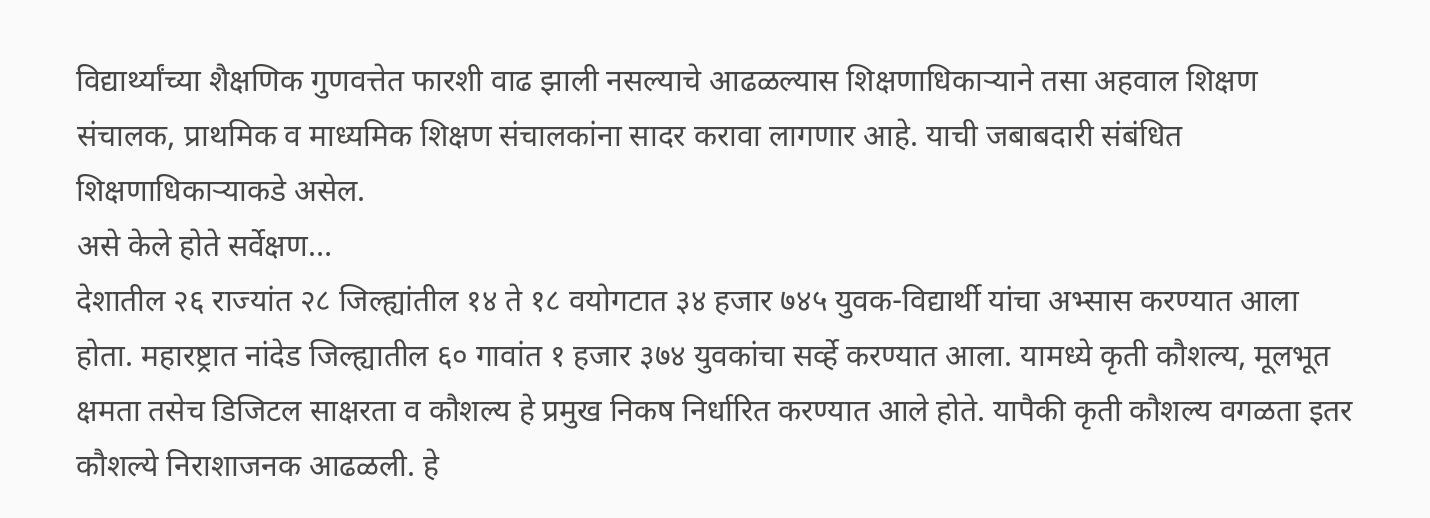विद्यार्थ्यांच्या शैक्षणिक गुणवत्तेत फारशी वाढ झाली नसल्याचे आढळल्यास शिक्षणाधिकाऱ्याने तसा अहवाल शिक्षण संचालक, प्राथमिक व माध्यमिक शिक्षण संचालकांना सादर करावा लागणार आहे. याची जबाबदारी संबंधित शिक्षणाधिकाऱ्याकडे असेल.
असे केले होते सर्वेक्षण…
देशातील २६ राज्यांत २८ जिल्ह्यांतील १४ ते १८ वयोगटात ३४ हजार ७४५ युवक-विद्यार्थी यांचा अभ्सास करण्यात आला होता. महारष्ट्रात नांदेड जिल्ह्यातील ६० गावांत १ हजार ३७४ युवकांचा सर्व्हे करण्यात आला. यामध्ये कृती कौशल्य, मूलभूत क्षमता तसेच डिजिटल साक्षरता व कौशल्य हे प्रमुख निकष निर्धारित करण्यात आले होते. यापैकी कृती कौशल्य वगळता इतर कौशल्ये निराशाजनक आढळली. हे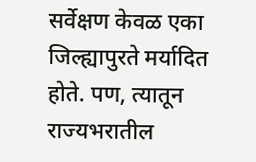सर्वेक्षण केवळ एका जिल्ह्यापुरते मर्यादित होते. पण, त्यातून राज्यभरातील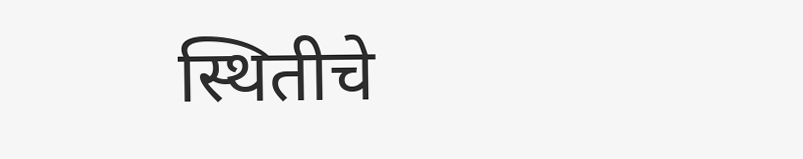स्थितीचे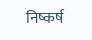निष्कर्ष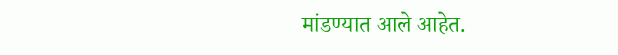मांडण्यात आले आहेत.